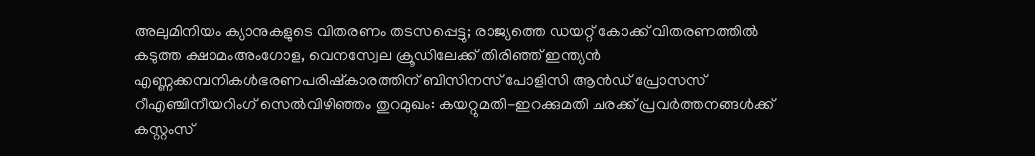അലുമിനിയം ക്യാനുകളുടെ വിതരണം തടസപ്പെട്ടു; രാജ്യത്തെ ഡയറ്റ് കോക്ക് വിതരണത്തില്‍ കടുത്ത ക്ഷാമംഅംഗോള, വെനസ്വേല ക്രൂഡിലേക്ക് തിരിഞ്ഞ് ഇന്ത്യൻ എണ്ണക്കമ്പനികൾഭരണപരിഷ്കാരത്തിന് ബിസിനസ് പോളിസി ആൻഡ് പ്രോസസ് റീഎഞ്ചിനീയറിംഗ് സെൽവിഴിഞ്ഞം തുറമുഖം: കയറ്റുമതി-ഇറക്കുമതി ചരക്ക് പ്രവര്‍ത്തനങ്ങള്‍ക്ക് കസ്റ്റംസ്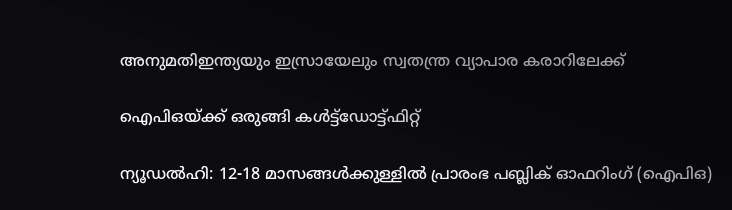അനുമതിഇന്ത്യയും ഇസ്രായേലും സ്വതന്ത്ര വ്യാപാര കരാറിലേക്ക്

ഐപിഒയ്ക്ക് ഒരുങ്ങി കള്‍ട്ട്‌ഡോട്ട്ഫിറ്റ്

ന്യൂഡല്‍ഹി: 12-18 മാസങ്ങള്‍ക്കുള്ളില്‍ പ്രാരംഭ പബ്ലിക് ഓഫറിംഗ് (ഐപിഒ)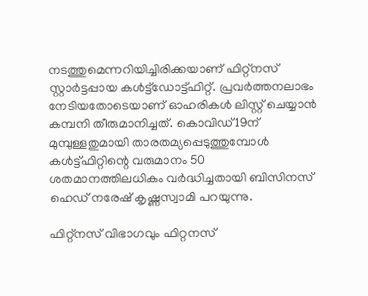നടത്തുമെന്നറിയിച്ചിരിക്കയാണ് ഫിറ്റ്‌നസ് സ്റ്റാര്‍ട്ടപ്പായ കള്‍ട്ട്‌ഡോട്ട്ഫിറ്റ്. പ്രവര്‍ത്തനലാഭം നേടിയതോടെയാണ് ഓഹരികള്‍ ലിസ്റ്റ് ചെയ്യാന്‍ കമ്പനി തീരുമാനിച്ചത്. കൊവിഡ്19ന് മുമ്പുള്ളതുമായി താരതമ്യപ്പെടുത്തുമ്പോള്‍ കള്‍ട്ട്ഫിറ്റിന്റെ വരുമാനം 50 ശതമാനത്തിലധികം വര്‍ദ്ധിച്ചതായി ബിസിനസ് ഹെഡ് നരേഷ് കൃഷ്ണസ്വാമി പറയുന്നു.

ഫിറ്റ്‌നസ് വിഭാഗവും ഫിറ്റനസ്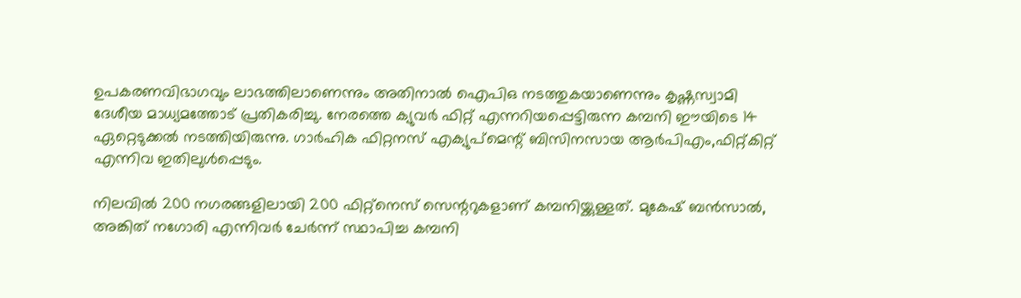ഉപകരണവിഭാഗവും ലാഭത്തിലാണെന്നും അതിനാല്‍ ഐപിഒ നടത്തുകയാണെന്നും കൃഷ്ണസ്വാമി ദേശീയ മാധ്യമത്തോട് പ്രതികരിച്ചു. നേരത്തെ ക്യുവര്‍ ഫിറ്റ് എന്നറിയപ്പെട്ടിരുന്ന കമ്പനി ഈയിടെ 14 ഏറ്റെടുക്കല്‍ നടത്തിയിരുന്നു. ഗാര്‍ഹിക ഫിറ്റനസ് എക്യുപ്‌മെന്റ് ബിസിനസായ ആര്‍പിഎം,ഫിറ്റ്കിറ്റ് എന്നിവ ഇതിലുള്‍പ്പെടും.

നിലവില്‍ 200 നഗരങ്ങളിലായി 200 ഫിറ്റ്‌നെസ് സെന്ററുകളാണ് കമ്പനിയ്ക്കുള്ളത്. മുകേഷ് ബന്‍സാല്‍, അങ്കിത് നഗോരി എന്നിവര്‍ ചേര്‍ന്ന് സ്ഥാപിച്ച കമ്പനി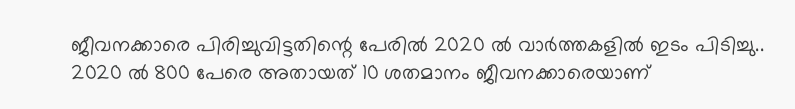ജീവനക്കാരെ പിരിച്ചുവിട്ടതിന്റെ പേരില്‍ 2020 ല്‍ വാര്‍ത്തകളില്‍ ഇടം പിടിച്ചു.. 2020 ല്‍ 800 പേരെ അതായത് 10 ശതമാനം ജീവനക്കാരെയാണ്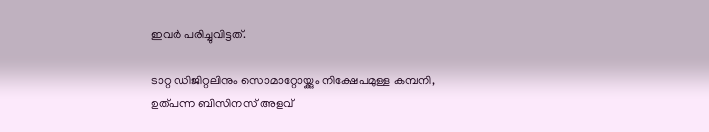ഇവര്‍ പരിച്ചുവിട്ടത്.

ടാറ്റ ഡിജിറ്റലിനും സൊമാറ്റോയ്ക്കും നിക്ഷേപമുള്ള കമ്പനി, ഉത്പന്ന ബിസിനസ് അളവ്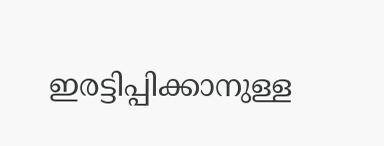ഇരട്ടിപ്പിക്കാനുള്ള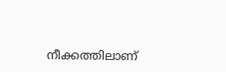നീക്കത്തിലാണ്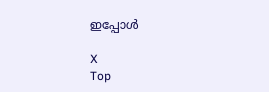ഇപ്പോള്‍

X
Top